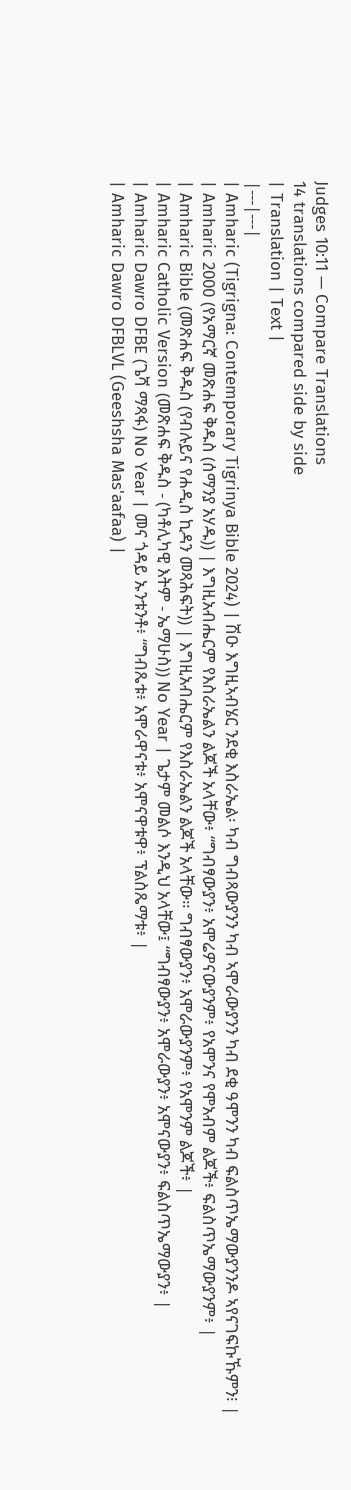Judges 10:11 — Compare Translations
14 translations compared side by side
| Translation | Text |
|---|---|
| Amharic (Tigrigna: Contemporary Tigrinya Bible 2024) | ሽዑ እግዚኣብሄር ንደቂ እስራኤል፡ ካብ ግብጻውያንን ካብ ኣሞራውያንን ካብ ደቂ ዓሞንን ካብ ፍልስጥኤማውያንንዶ ኣየናገፍኩኹምን፧ |
| Amharic 2000 (የአማርኛ መጽሐፍ ቅዱስ (ሰማንያ አሃዱ)) | እግዚአብሔርም የእስራኤልን ልጆች አላቸው፥ “ግብፃውያን፥ አሞሬዎናውያንም፥ የአሞንና የሞአብም ልጆች፥ ፍልስጥኤማውያንም፥ |
| Amharic Bible (መጽሐፍ ቅዱስ (የብሉይና የሐዲስ ኪዳን መጻሕፍት)) | እግዚአብሔርም የእስራኤልን ልጆች አላቸው። ግብፃውያን፥ አሞራውያንም፥ የአሞንም ልጆች፥ |
| Amharic Catholic Version (መጽሐፍ ቅዱስ - (ካቶሊካዊ እትም - ኤማሁስ)) No Year | ጌታም መልሶ እንዲህ አላቸው፤ “ግብፃውያን፥ አሞራውያን፥ አሞናውያን፥ ፍልስጥኤማውያን፥ |
| Amharic Dawro DFBE (ጌሻ ማጻፋ) No Year | መና ጎዳይ ኡንቱንቶ፥ “ግብጼቱ፥ አሞራዋናቱ፥ አሞናዋቱዋ፥ ፕልስጼማቱ፥ |
| Amharic Dawro DFBLVL (Geeshsha Mas'aafaa) |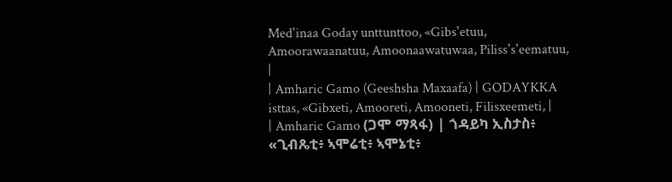Med'inaa Goday unttunttoo, «Gibs'etuu, Amoorawaanatuu, Amoonaawatuwaa, Piliss's'eematuu, |
| Amharic Gamo (Geeshsha Maxaafa) | GODAYKKA isttas, «Gibxeti, Amooreti, Amooneti, Filisxeemeti, |
| Amharic Gamo (ጋሞ ማጻፋ) | ጎዳይካ ኢስታስ፥ «ጊብጼቲ፥ ኣሞሬቲ፥ ኣሞኔቲ፥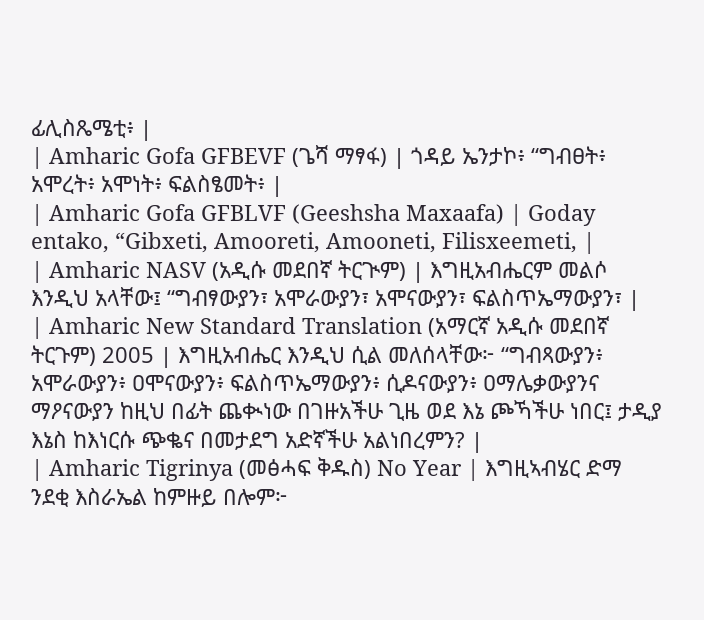ፊሊስጼሜቲ፥ |
| Amharic Gofa GFBEVF (ጌሻ ማፃፋ) | ጎዳይ ኤንታኮ፥ “ግብፀት፥ አሞረት፥ አሞነት፥ ፍልስፄመት፥ |
| Amharic Gofa GFBLVF (Geeshsha Maxaafa) | Goday entako, “Gibxeti, Amooreti, Amooneti, Filisxeemeti, |
| Amharic NASV (አዲሱ መደበኛ ትርጒም) | እግዚአብሔርም መልሶ እንዲህ አላቸው፤ “ግብፃውያን፣ አሞራውያን፣ አሞናውያን፣ ፍልስጥኤማውያን፣ |
| Amharic New Standard Translation (አማርኛ አዲሱ መደበኛ ትርጉም) 2005 | እግዚአብሔር እንዲህ ሲል መለሰላቸው፦ “ግብጻውያን፥ አሞራውያን፥ ዐሞናውያን፥ ፍልስጥኤማውያን፥ ሲዶናውያን፥ ዐማሌቃውያንና ማዖናውያን ከዚህ በፊት ጨቊነው በገዙአችሁ ጊዜ ወደ እኔ ጮኻችሁ ነበር፤ ታዲያ እኔስ ከእነርሱ ጭቈና በመታደግ አድኛችሁ አልነበረምን? |
| Amharic Tigrinya (መፅሓፍ ቅዱስ) No Year | እግዚኣብሄር ድማ ንደቂ እስራኤል ከምዙይ በሎም፦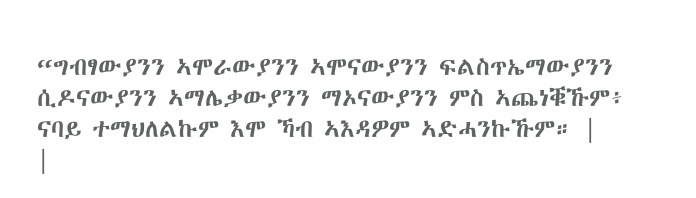“ግብፃውያንን ኣሞራውያንን ኣሞናውያንን ፍልስጥኤማውያንን ሲዶናውያንን ኣማሌቃውያንን ማኦናውያንን ምስ ኣጨነቑኹም፥ ናባይ ተማህለልኩም እሞ ኻብ ኣእዳዎም ኣድሓንኩኹም። |
|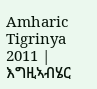Amharic Tigrinya 2011 | እግዚኣብሄር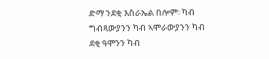ድማ ንደቂ እስራኤል በሎም፡ ካብ ግብጻውያንን ካብ ኣሞራውያንን ካብ ደቂ ዓሞንን ካብ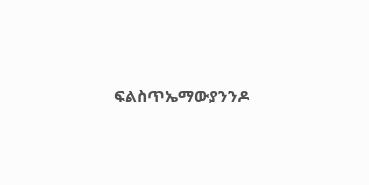ፍልስጥኤማውያንንዶ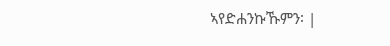ኣየድሐንኩኹምን፡ |